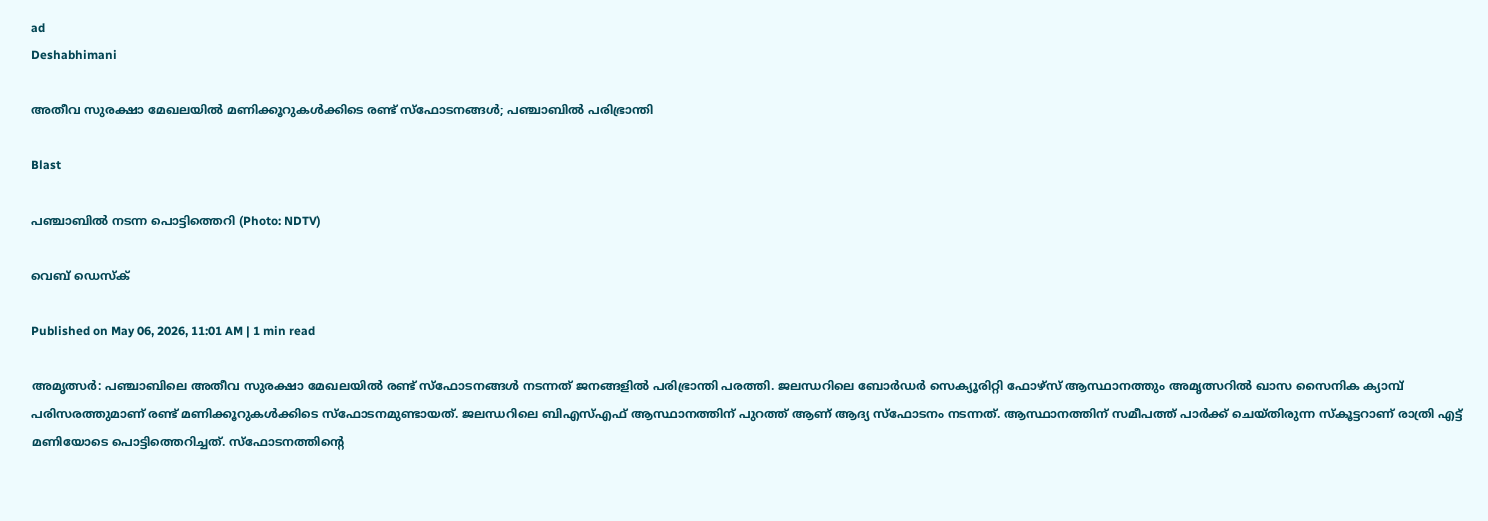ad
Deshabhimani

അതീവ സുരക്ഷാ മേഖലയിൽ മണിക്കൂറുകൾക്കിടെ രണ്ട് സ്ഫോടനങ്ങൾ; പഞ്ചാബിൽ പരിഭ്രാന്തി

Blast

പഞ്ചാബില്‍ നടന്ന പൊട്ടിത്തെറി (Photo: NDTV)

വെബ് ഡെസ്ക്

Published on May 06, 2026, 11:01 AM | 1 min read

അമൃത്സർ: പഞ്ചാബിലെ അതീവ സുരക്ഷാ മേഖലയിൽ രണ്ട് സ്ഫോടനങ്ങൾ നടന്നത് ജനങ്ങളിൽ പരിഭ്രാന്തി പരത്തി. ജലന്ധറിലെ ബോർഡർ സെക്യൂരിറ്റി ഫോഴ്സ് ആസ്ഥാനത്തും അമൃത്സറിൽ ഖാസ സൈനിക ക്യാമ്പ് പരിസരത്തുമാണ് രണ്ട് മണിക്കൂറുകൾക്കിടെ സ്ഫോടനമുണ്ടായത്. ജലന്ധറിലെ ബിഎസ്എഫ് ആസ്ഥാനത്തിന് പുറത്ത് ആണ് ആദ്യ സ്ഫോടനം നടന്നത്. ആസ്ഥാനത്തിന് സമീപത്ത് പാർക്ക് ചെയ്തിരുന്ന സ്കൂട്ടറാണ് രാത്രി എട്ട് മണിയോടെ പൊട്ടിത്തെറിച്ചത്. സ്ഫോടനത്തിന്റെ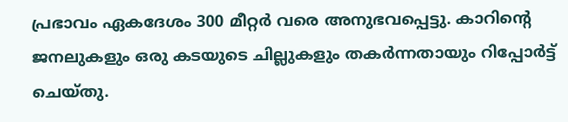പ്രഭാവം ഏകദേശം 300 മീറ്റർ വരെ അനുഭവപ്പെട്ടു. കാറിന്റെ ജനലുകളും ഒരു കടയുടെ ചില്ലുകളും തകർന്നതായും റിപ്പോർട്ട് ചെയ്തു.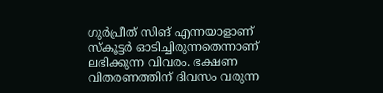ഗുർപ്രീത് സിങ് എന്നയാളാണ് സ്കൂട്ടർ ഓടിച്ചിരുന്നതെന്നാണ് ലഭിക്കുന്ന വിവരം. ഭക്ഷണ വിതരണത്തിന് ദിവസം വരുന്ന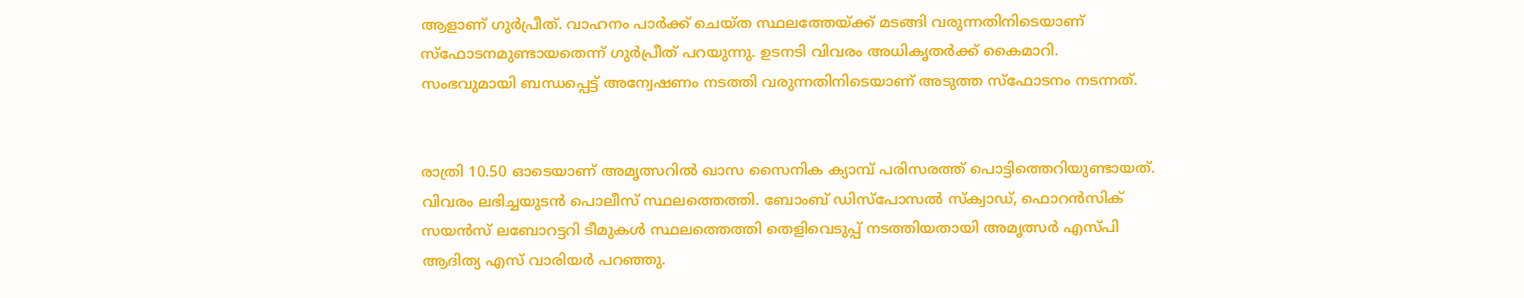ആളാണ് ഗുർപ്രീത്. വാഹനം പാർക്ക് ചെയ്ത സ്ഥലത്തേയ്ക്ക് മടങ്ങി വരുന്നതിനിടെയാണ് സ്ഫോടനമുണ്ടായതെന്ന് ഗുർപ്രീത് പറയുന്നു. ഉടനടി വിവരം അധികൃതർക്ക് കൈമാറി. സംഭവുമായി ബന്ധപ്പെ‌ട്ട് അന്വേഷണം നടത്തി വരുന്നതിനിടെയാണ് അടുത്ത സ്ഫോടനം നടന്നത്.


രാത്രി 10.50 ഓടെയാണ് അമൃത്സറിൽ ഖാസ സൈനിക ക്യാമ്പ് പരിസരത്ത് പൊട്ടിത്തെറിയുണ്ടായത്. വിവരം ലഭിച്ചയുടൻ പൊലീസ് സ്ഥലത്തെത്തി. ബോംബ് ഡിസ്പോസൽ സ്ക്വാഡ്, ഫൊറൻസിക് സയൻസ് ലബോറട്ടറി ടീമുകൾ സ്ഥലത്തെത്തി തെളിവെടുപ്പ് നടത്തിയതായി അമൃത്സർ എസ്പി ആദിത്യ എസ് വാരിയർ പറഞ്ഞു.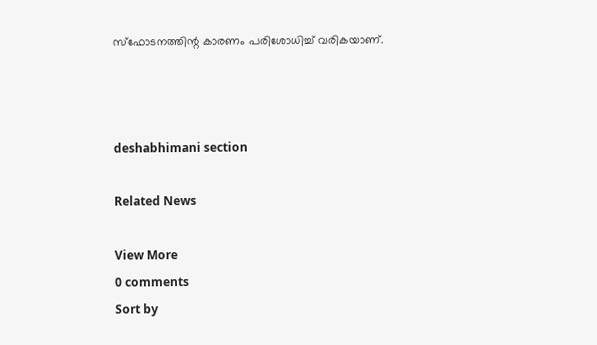സ്ഫോടനത്തിന്റ കാരണം പരിശോധിച്ച് വരികയാണ്.



deshabhimani section

Related News

View More
0 comments
Sort by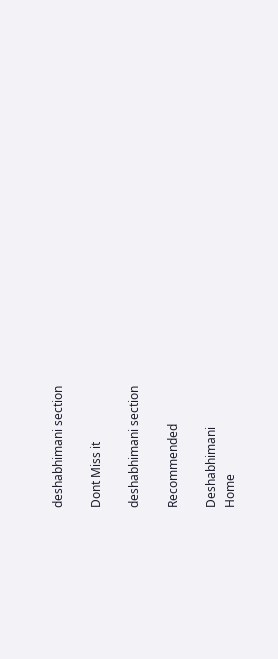deshabhimani section

Dont Miss it

deshabhimani section

Recommended

Deshabhimani
Home